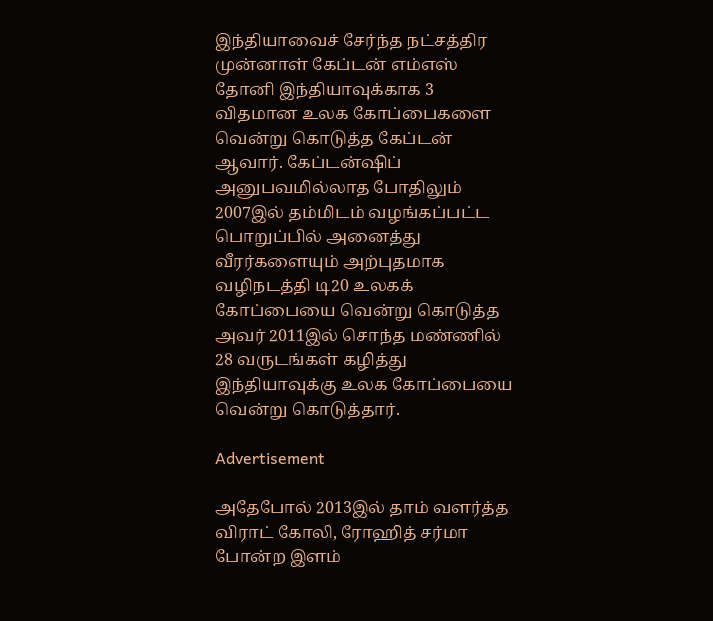இந்தியாவைச் சேர்ந்த நட்சத்திர முன்னாள் கேப்டன் எம்எஸ் தோனி இந்தியாவுக்காக 3 விதமான உலக கோப்பைகளை வென்று கொடுத்த கேப்டன் ஆவார். கேப்டன்ஷிப் அனுபவமில்லாத போதிலும் 2007இல் தம்மிடம் வழங்கப்பட்ட பொறுப்பில் அனைத்து வீரர்களையும் அற்புதமாக வழிநடத்தி டி20 உலகக் கோப்பையை வென்று கொடுத்த அவர் 2011இல் சொந்த மண்ணில் 28 வருடங்கள் கழித்து இந்தியாவுக்கு உலக கோப்பையை வென்று கொடுத்தார்.

Advertisement

அதேபோல் 2013இல் தாம் வளர்த்த விராட் கோலி, ரோஹித் சர்மா போன்ற இளம்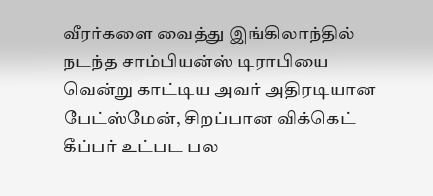வீரர்களை வைத்து இங்கிலாந்தில் நடந்த சாம்பியன்ஸ் டிராபியை வென்று காட்டிய அவர் அதிரடியான பேட்ஸ்மேன், சிறப்பான விக்கெட் கீப்பர் உட்பட பல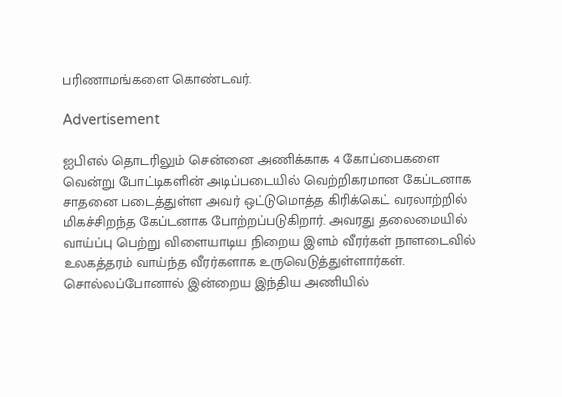பரிணாமங்களை கொண்டவர்.

Advertisement

ஐபிஎல் தொடரிலும் சென்னை அணிக்காக 4 கோப்பைகளை வென்று போட்டிகளின் அடிப்படையில் வெற்றிகரமான கேப்டனாக சாதனை படைத்துள்ள அவர் ஒட்டுமொத்த கிரிக்கெட் வரலாற்றில் மிகச்சிறந்த கேப்டனாக போற்றப்படுகிறார். அவரது தலைமையில் வாய்ப்பு பெற்று விளையாடிய நிறைய இளம் வீரர்கள் நாளடைவில் உலகத்தரம் வாய்ந்த வீரர்களாக உருவெடுத்துள்ளார்கள். சொல்லப்போனால் இன்றைய இந்திய அணியில்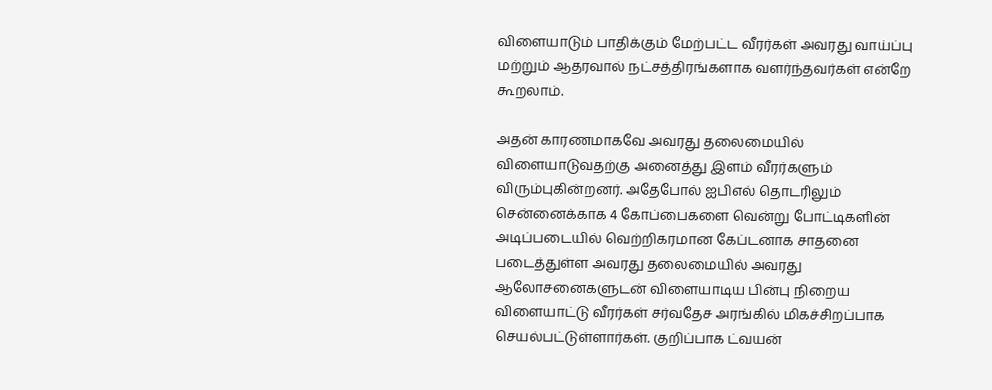விளையாடும் பாதிக்கும் மேற்பட்ட வீரர்கள் அவரது வாய்ப்பு மற்றும் ஆதரவால் நட்சத்திரங்களாக வளர்ந்தவர்கள் என்றே கூறலாம்.

அதன் காரணமாகவே அவரது தலைமையில் விளையாடுவதற்கு அனைத்து இளம் வீரர்களும் விரும்புகின்றனர். அதேபோல் ஐபிஎல் தொடரிலும் சென்னைக்காக 4 கோப்பைகளை வென்று போட்டிகளின் அடிப்படையில் வெற்றிகரமான கேப்டனாக சாதனை படைத்துள்ள அவரது தலைமையில் அவரது ஆலோசனைகளுடன் விளையாடிய பின்பு நிறைய விளையாட்டு வீரர்கள் சர்வதேச அரங்கில் மிகச்சிறப்பாக செயல்பட்டுள்ளார்கள். குறிப்பாக ட்வயன்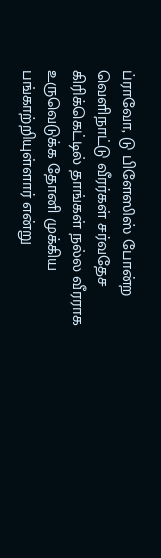ப்ராவோ, டு பிளேஸிஸ் போன்ற வெளிநாட்டு வீரர்கள் சர்வதேச கிரிக்கெட்டில் தாங்கள் நல்ல வீரராக உருவெடுக்க தோனி முக்கிய பங்காற்றியுள்ளார் என்று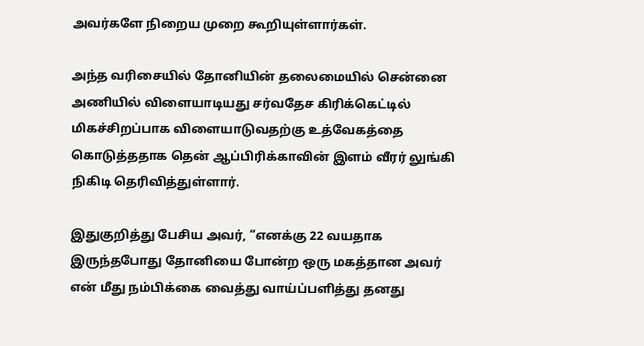அவர்களே நிறைய முறை கூறியுள்ளார்கள்.

அந்த வரிசையில் தோனியின் தலைமையில் சென்னை அணியில் விளையாடியது சர்வதேச கிரிக்கெட்டில் மிகச்சிறப்பாக விளையாடுவதற்கு உத்வேகத்தை கொடுத்ததாக தென் ஆப்பிரிக்காவின் இளம் வீரர் லுங்கி நிகிடி தெரிவித்துள்ளார்.

இதுகுறித்து பேசிய அவர், “எனக்கு 22 வயதாக இருந்தபோது தோனியை போன்ற ஒரு மகத்தான அவர் என் மீது நம்பிக்கை வைத்து வாய்ப்பளித்து தனது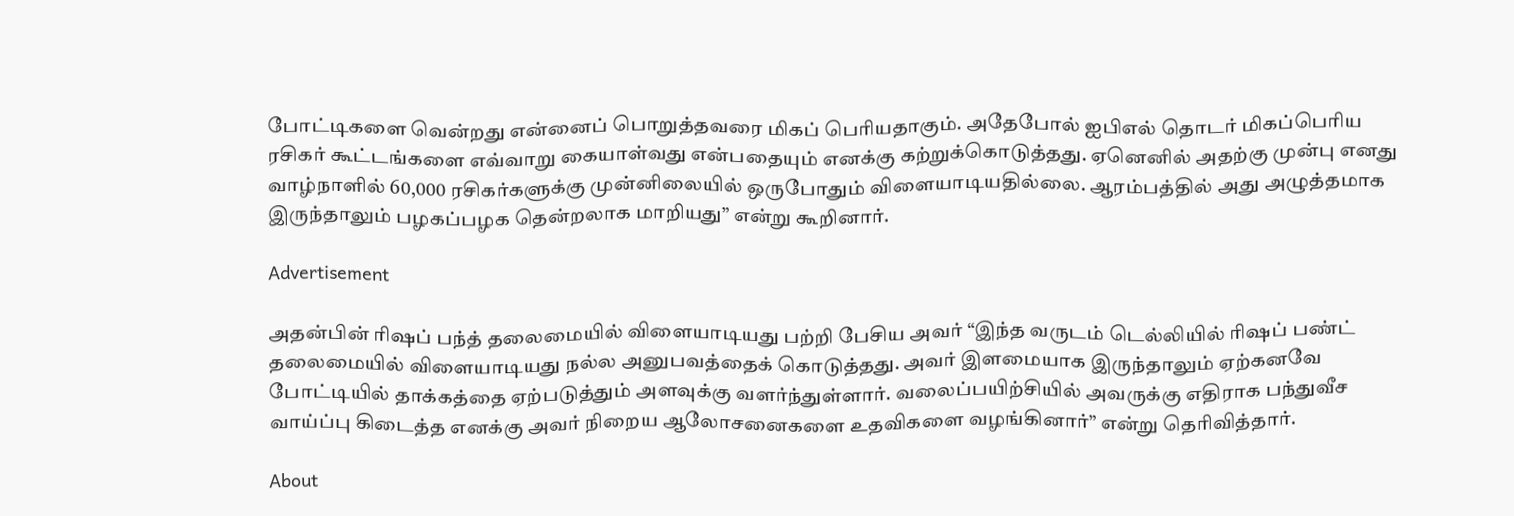போட்டிகளை வென்றது என்னைப் பொறுத்தவரை மிகப் பெரியதாகும். அதேபோல் ஐபிஎல் தொடர் மிகப்பெரிய ரசிகர் கூட்டங்களை எவ்வாறு கையாள்வது என்பதையும் எனக்கு கற்றுக்கொடுத்தது. ஏனெனில் அதற்கு முன்பு எனது வாழ்நாளில் 60,000 ரசிகர்களுக்கு முன்னிலையில் ஒருபோதும் விளையாடியதில்லை. ஆரம்பத்தில் அது அழுத்தமாக இருந்தாலும் பழகப்பழக தென்றலாக மாறியது” என்று கூறினார்.

Advertisement

அதன்பின் ரிஷப் பந்த் தலைமையில் விளையாடியது பற்றி பேசிய அவர் “இந்த வருடம் டெல்லியில் ரிஷப் பண்ட் தலைமையில் விளையாடியது நல்ல அனுபவத்தைக் கொடுத்தது. அவர் இளமையாக இருந்தாலும் ஏற்கனவே போட்டியில் தாக்கத்தை ஏற்படுத்தும் அளவுக்கு வளர்ந்துள்ளார். வலைப்பயிற்சியில் அவருக்கு எதிராக பந்துவீச வாய்ப்பு கிடைத்த எனக்கு அவர் நிறைய ஆலோசனைகளை உதவிகளை வழங்கினார்” என்று தெரிவித்தார்.

About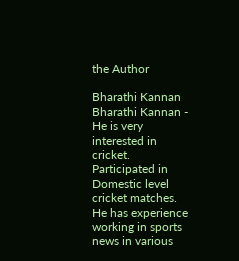the Author

Bharathi Kannan
Bharathi Kannan - He is very interested in cricket. Participated in Domestic level cricket matches. He has experience working in sports news in various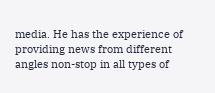media. He has the experience of providing news from different angles non-stop in all types of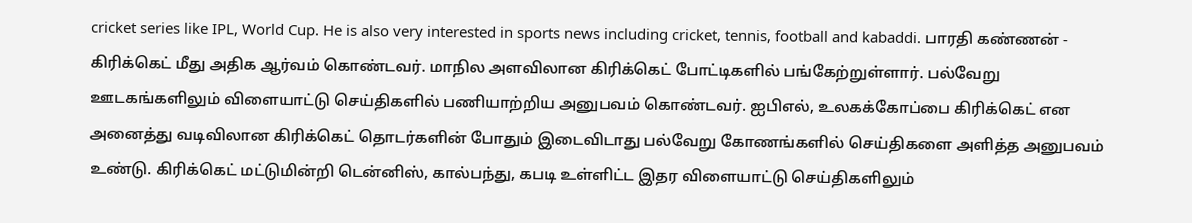cricket series like IPL, World Cup. He is also very interested in sports news including cricket, tennis, football and kabaddi. பாரதி கண்ணன் - கிரிக்கெட் மீது அதிக ஆர்வம் கொண்டவர். மாநில அளவிலான கிரிக்கெட் போட்டிகளில் பங்கேற்றுள்ளார். பல்வேறு ஊடகங்களிலும் விளையாட்டு செய்திகளில் பணியாற்றிய அனுபவம் கொண்டவர். ஐபிஎல், உலகக்கோப்பை கிரிக்கெட் என அனைத்து வடிவிலான கிரிக்கெட் தொடர்களின் போதும் இடைவிடாது பல்வேறு கோணங்களில் செய்திகளை அளித்த அனுபவம் உண்டு. கிரிக்கெட் மட்டுமின்றி டென்னிஸ், கால்பந்து, கபடி உள்ளிட்ட இதர விளையாட்டு செய்திகளிலும்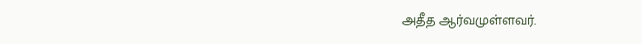அதீத ஆர்வமுள்ளவர்.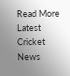Read More
Latest Cricket News